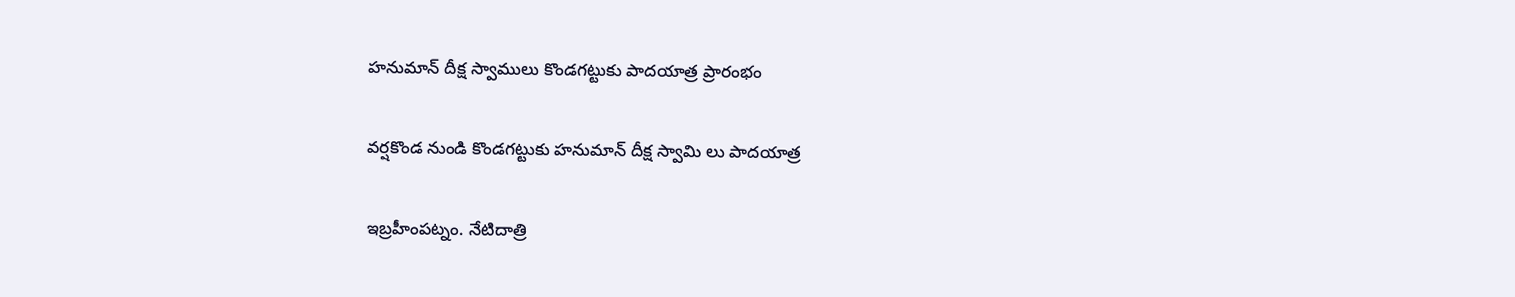హనుమాన్ దీక్ష స్వాములు కొండగట్టుకు పాదయాత్ర ప్రారంభం

వర్షకొండ నుండి కొండగట్టుకు హనుమాన్ దీక్ష స్వామి లు పాదయాత్ర

ఇబ్రహీంపట్నం. నేటిదాత్రి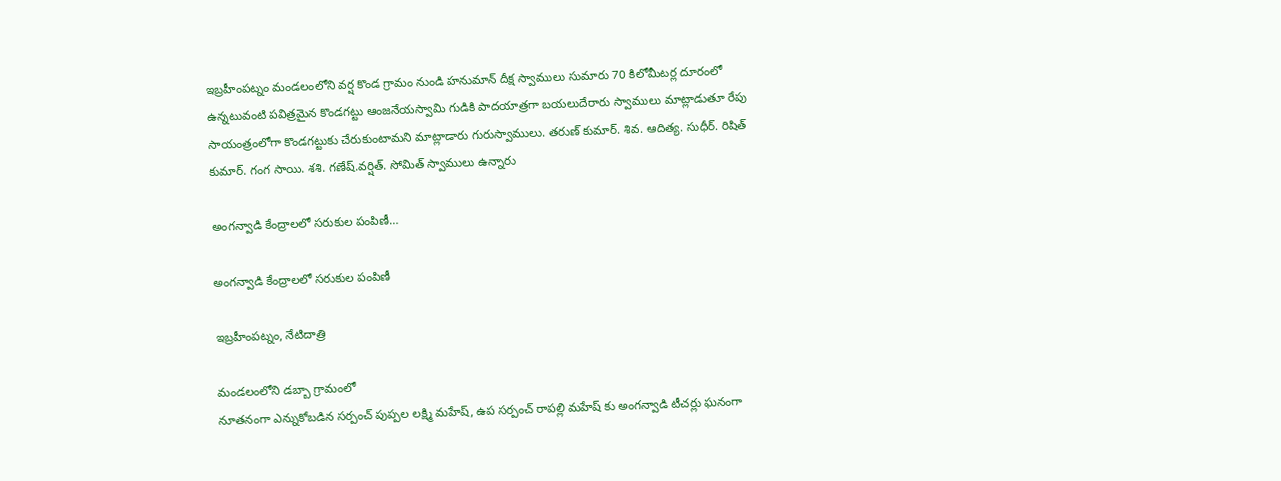ఇబ్రహీంపట్నం మండలంలోని వర్ష కొండ గ్రామం నుండి హనుమాన్ దీక్ష స్వాములు సుమారు 70 కిలోమీటర్ల దూరంలో ఉన్నటువంటి పవిత్రమైన కొండగట్టు ఆంజనేయస్వామి గుడికి పాదయాత్రగా బయలుదేరారు స్వాములు మాట్లాడుతూ రేపు సాయంత్రంలోగా కొండగట్టుకు చేరుకుంటామని మాట్లాడారు గురుస్వాములు. తరుణ్ కుమార్. శివ. ఆదిత్య. సుధీర్. రిషిత్ కుమార్. గంగ సాయి. శశి. గణేష్.వర్షిత్. సోమిత్ స్వాములు ఉన్నారు

అంగన్వాడి కేంద్రాలలో సరుకుల పంపిణీ…

అంగన్వాడి కేంద్రాలలో సరుకుల పంపిణీ

ఇబ్రహీంపట్నం, నేటిదాత్రి

మండలంలోని డబ్బా గ్రామంలో
నూతనంగా ఎన్నుకోబడిన సర్పంచ్ పుప్పల లక్ష్మి మహేష్, ఉప సర్పంచ్ రాపల్లి మహేష్ కు అంగన్వాడి టీచర్లు ఘనంగా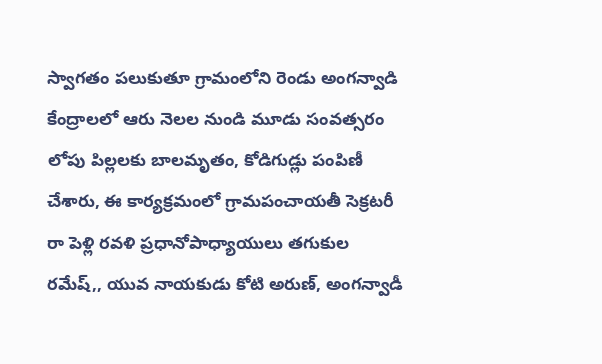స్వాగతం పలుకుతూ గ్రామంలోని రెండు అంగన్వాడి కేంద్రాలలో ఆరు నెలల నుండి మూడు సంవత్సరం లోపు పిల్లలకు బాలమృతం, కోడిగుడ్లు పంపిణీ చేశారు, ఈ కార్యక్రమంలో గ్రామపంచాయతీ సెక్రటరీ రా పెళ్లి రవళి ప్రధానోపాధ్యాయులు తగుకుల రమేష్,, యువ నాయకుడు కోటి అరుణ్, అంగన్వాడీ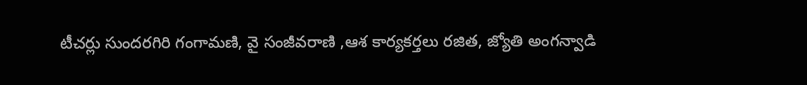టీచర్లు సుందరగిరి గంగామణి, వై సంజీవరాణి ,ఆశ కార్యకర్తలు రజిత, జ్యోతి అంగన్వాడి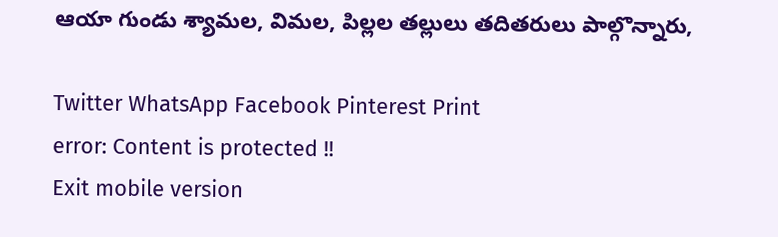ఆయా గుండు శ్యామల, విమల, పిల్లల తల్లులు తదితరులు పాల్గొన్నారు,

Twitter WhatsApp Facebook Pinterest Print
error: Content is protected !!
Exit mobile version